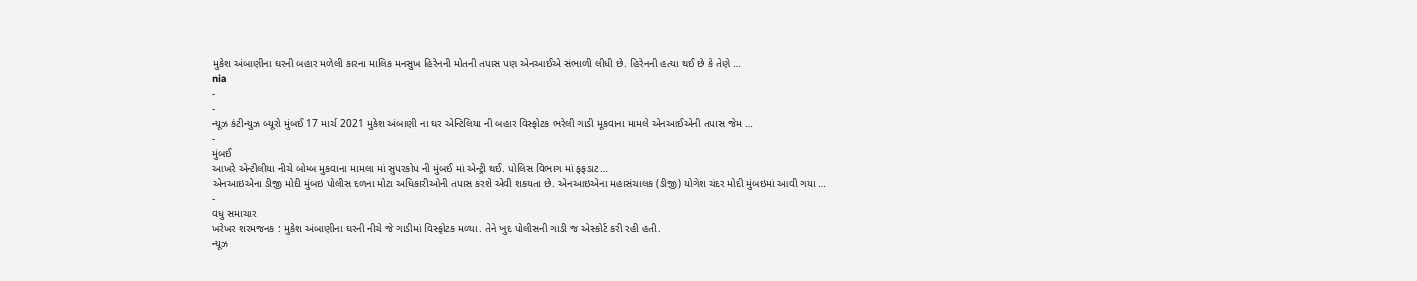મુકેશ અંબાણીના ઘરની બહાર મળેલી કારના માલિક મનસુખ હિરેનની મોતની તપાસ પણ એનઆઈએ સંભાળી લીધી છે. હિરેનની હત્યા થઈ છે કે તેણે …
nia
-
-
ન્યૂઝ કંટીન્યુઝ બ્યૂરો મુંબઈ 17 માર્ચ 2021 મુકેશ અંબાણી ના ઘર એન્ટિલિયા ની બહાર વિસ્ફોટક ભરેલી ગાડી મૂકવાના મામલે એનઆઈએની તપાસ જેમ …
-
મુંબઈ
આખરે એન્ટીલીયા નીચે બોમ્બ મુકવાના મામલા માં સુપરકોપ ની મુંબઈ માં એન્ટ્રી થઈ. પોલિસ વિભાગ માં ફફડાટ…
એનઆઇએના ડીજી મોદી મુંબઇ પોલીસ દળના મોટા અધિકારીઓની તપાસ કરશે એવી શકયતા છે. એનઆઇએના મહાસંચાલક (ડીજી) યોગેશ ચંદર મોદી મુંબઇમાં આવી ગયા …
-
વધુ સમાચાર
ખરેખર શરમજનક : મુકેશ અંબાણીના ઘરની નીચે જે ગાડીમાં વિસ્ફોટક મળ્યા. તેને ખુદ પોલીસની ગાડી જ એસ્કોર્ટ કરી રહી હતી.
ન્યૂઝ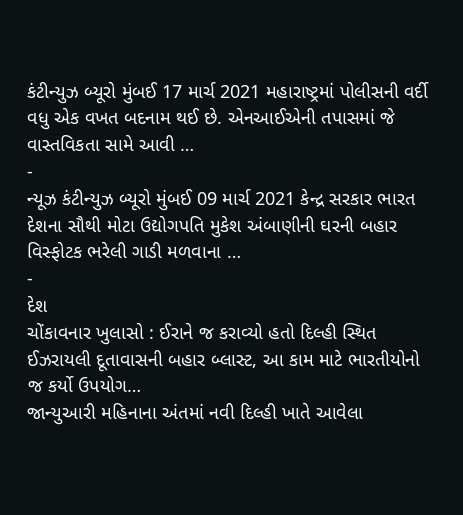કંટીન્યુઝ બ્યૂરો મુંબઈ 17 માર્ચ 2021 મહારાષ્ટ્રમાં પોલીસની વર્દી વધુ એક વખત બદનામ થઈ છે. એનઆઈએની તપાસમાં જે વાસ્તવિકતા સામે આવી …
-
ન્યૂઝ કંટીન્યુઝ બ્યૂરો મુંબઈ 09 માર્ચ 2021 કેન્દ્ર સરકાર ભારત દેશના સૌથી મોટા ઉદ્યોગપતિ મુકેશ અંબાણીની ઘરની બહાર વિસ્ફોટક ભરેલી ગાડી મળવાના …
-
દેશ
ચોંકાવનાર ખુલાસો : ઈરાને જ કરાવ્યો હતો દિલ્હી સ્થિત ઈઝરાયલી દૂતાવાસની બહાર બ્લાસ્ટ, આ કામ માટે ભારતીયોનો જ કર્યો ઉપયોગ…
જાન્યુઆરી મહિનાના અંતમાં નવી દિલ્હી ખાતે આવેલા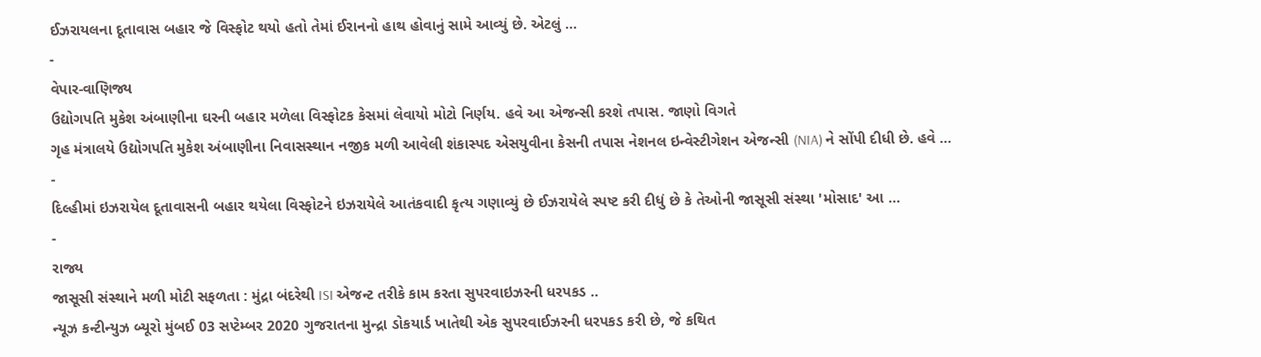ઈઝરાયલના દૂતાવાસ બહાર જે વિસ્ફોટ થયો હતો તેમાં ઈરાનનો હાથ હોવાનું સામે આવ્યું છે. એટલું …
-
વેપાર-વાણિજ્ય
ઉદ્યોગપતિ મુકેશ અંબાણીના ઘરની બહાર મળેલા વિસ્ફોટક કેસમાં લેવાયો મોટો નિર્ણય. હવે આ એજન્સી કરશે તપાસ. જાણો વિગતે
ગૃહ મંત્રાલયે ઉદ્યોગપતિ મુકેશ અંબાણીના નિવાસસ્થાન નજીક મળી આવેલી શંકાસ્પદ એસયુવીના કેસની તપાસ નેશનલ ઇન્વેસ્ટીગેશન એજન્સી (NIA) ને સોંપી દીધી છે. હવે …
-
દિલ્હીમાં ઇઝરાયેલ દૂતાવાસની બહાર થયેલા વિસ્ફોટને ઇઝરાયેલે આતંકવાદી કૃત્ય ગણાવ્યું છે ઈઝરાયેલે સ્પષ્ટ કરી દીધું છે કે તેઓની જાસૂસી સંસ્થા 'મોસાદ' આ …
-
રાજ્ય
જાસૂસી સંસ્થાને મળી મોટી સફળતા : મુંદ્રા બંદરેથી ISI એજન્ટ તરીકે કામ કરતા સુપરવાઇઝરની ધરપકડ ..
ન્યૂઝ કન્ટીન્યુઝ બ્યૂરો મુંબઈ 03 સપ્ટેમ્બર 2020 ગુજરાતના મુન્દ્રા ડોકયાર્ડ ખાતેથી એક સુપરવાઈઝરની ધરપકડ કરી છે, જે કથિત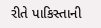રીતે પાકિસ્તાની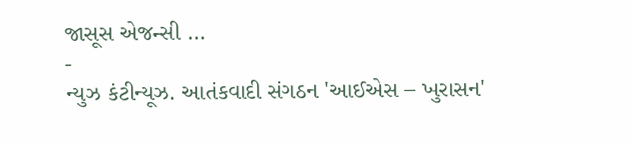જાસૂસ એજન્સી …
-
ન્યુઝ કંટીન્યૂઝ. આતંકવાદી સંગઠન 'આઈએસ – ખુરાસન'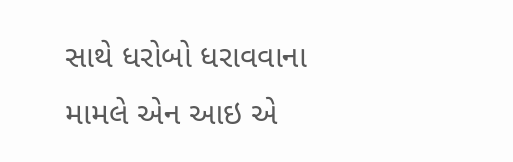સાથે ધરોબો ધરાવવાના મામલે એન આઇ એ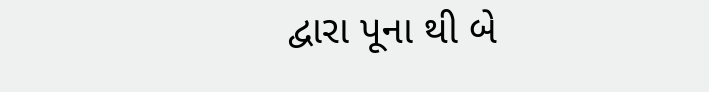દ્વારા પૂના થી બે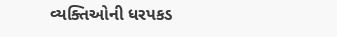વ્યક્તિઓની ધરપકડ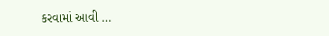કરવામાં આવી …